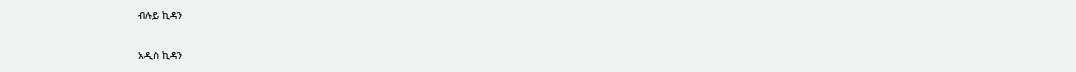ብሉይ ኪዳን

አዲስ ኪዳን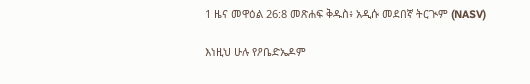1 ዜና መዋዕል 26:8 መጽሐፍ ቅዱስ፥ አዲሱ መደበኛ ትርጒም (NASV)

እነዚህ ሁሉ የዖቤድኤዶም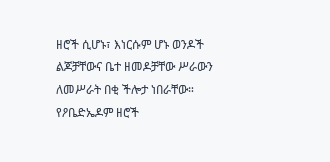ዘሮች ሲሆኑ፣ እነርሱም ሆኑ ወንዶች ልጆቻቸውና ቤተ ዘመዶቻቸው ሥራውን ለመሥራት በቂ ችሎታ ነበራቸው። የዖቤድኤዶም ዘሮች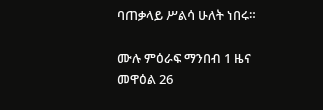ባጠቃላይ ሥልሳ ሁለት ነበሩ።

ሙሉ ምዕራፍ ማንበብ 1 ዜና መዋዕል 26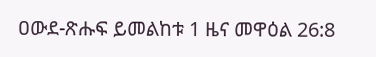ዐውደ-ጽሑፍ ይመልከቱ 1 ዜና መዋዕል 26:8